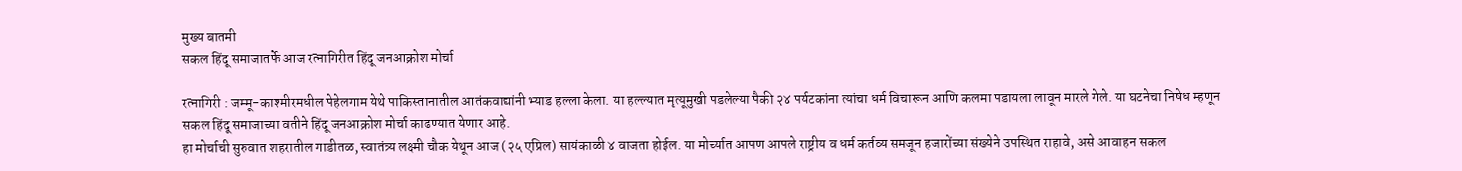मुख्य बातमी
सकल हिंदू समाजातर्फे आज रत्नागिरीत हिंदू जनआक्रोश मोर्चा

रत्नागिरी : जम्मू-काश्मीरमधील पेहेलगाम येथे पाकिस्तानातील आतंकवाद्यांनी भ्याड हल्ला केला. या हल्ल्यात मृत्यूमुखी पडलेल्या पैकी २४ पर्यटकांना त्यांचा धर्म विचारून आणि कलमा पडायला लावून मारले गेले. या घटनेचा निषेध म्हणून सकल हिंदू समाजाच्या वतीने हिंदू जनआक्रोश मोर्चा काढण्यात येणार आहे.
हा मोर्चाची सुरुवात शहरातील गाडीतळ, स्वातंत्र्य लक्ष्मी चौक येथून आज (२५ एप्रिल) सायंकाळी ४ वाजता होईल. या मोर्च्यात आपण आपले राष्ट्रीय व धर्म कर्तव्य समजून हजारोंच्या संख्येने उपस्थित राहावे, असे आवाहन सकल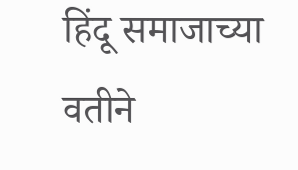हिंदू समाजाच्या वतीने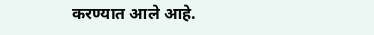करण्यात आले आहे.